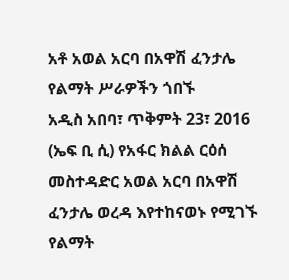አቶ አወል አርባ በአዋሽ ፈንታሌ የልማት ሥራዎችን ጎበኙ
አዲስ አበባ፣ ጥቅምት 23፣ 2016 (ኤፍ ቢ ሲ) የአፋር ክልል ርዕሰ መስተዳድር አወል አርባ በአዋሽ ፈንታሌ ወረዳ እየተከናወኑ የሚገኙ የልማት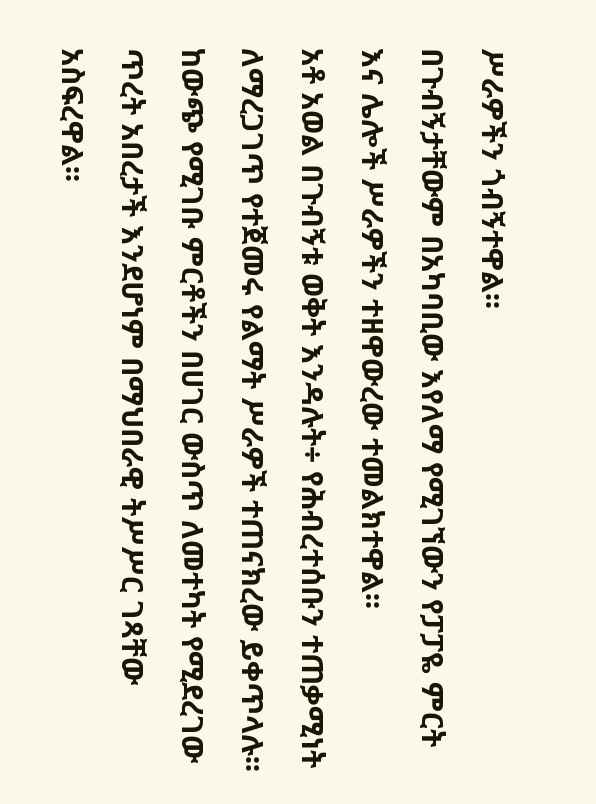ሥራዎችን ጎብኝተዋል፡፡
በጉብኝታቸውም በአካባቢው እየለማ የሚገኘውን የፓፓዬ ምርት እና ሌሎች ሥራዎችን ተዘዋውረው ተመልክተዋል፡፡
አቶ አወል በጉብኝቱ ወቅት እንዳሉት÷ የሕብረተሰቡን ተጠቃሚነት ለማረጋገጥ የተጀመሩ የልማት ሥራዎች ተጠናክረው ይቀጥላሉ፡፡
ከውጭ የሚገቡ ምርቶችን በሀገር ውስጥ ለመተካት የሚደረገው ጥረት አበረታች እንደሆነም በማህበራዊ ትሥሥር ገጻቸው አስፍረዋል፡፡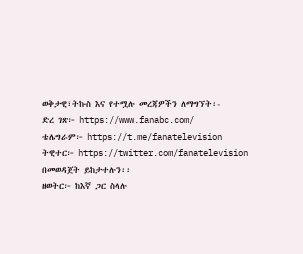ወቅታዊ፣ትኩስ እና የተሟሉ መረጃዎችን ለማግኘት፡-
ድረ ገጽ፦ https://www.fanabc.com/
ቴሌግራም፦ https://t.me/fanatelevision
ትዊተር፦ https://twitter.com/fanatelevision በመወዳጀት ይከታተሉን፡፡
ዘወትር፦ ከእኛ ጋር ስላሉ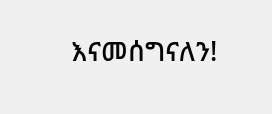እናመሰግናለን!